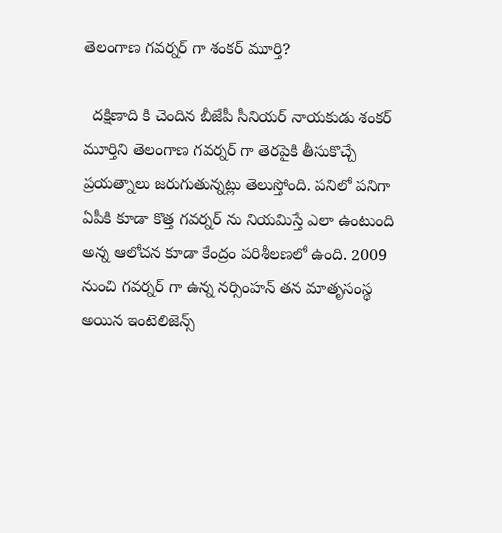తెలంగాణ గవర్నర్ గా శంకర్ మూర్తి?

  దక్షిణాది కి చెందిన బీజేపీ సీనియర్ నాయకుడు శంకర్ మూర్తిని తెలంగాణ గవర్నర్ గా తెరపైకి తీసుకొచ్చే ప్రయత్నాలు జరుగుతున్నట్లు తెలుస్తోంది. పనిలో పనిగా ఏపీకి కూడా కొత్త గవర్నర్ ను నియమిస్తే ఎలా ఉంటుంది అన్న ఆలోచన కూడా కేంద్రం పరిశీలణలో ఉంది. 2009 నుంచి గవర్నర్ గా ఉన్న నర్సింహన్ తన మాతృసంస్థ అయిన ఇంటెలిజెన్స్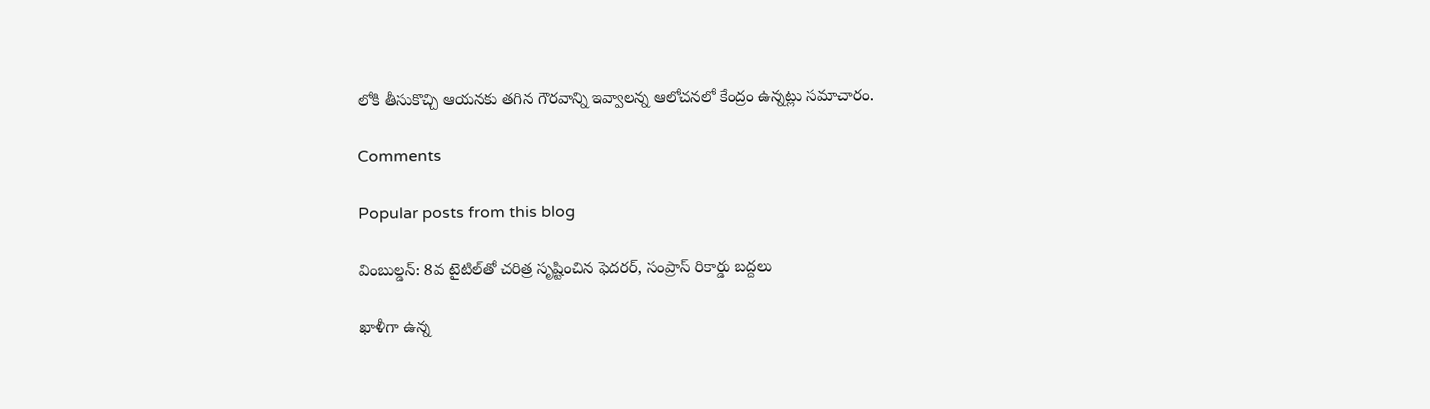లోకి తీసుకొచ్చి ఆయనకు తగిన గౌరవాన్ని ఇవ్వాలన్న ఆలోచనలో కేంద్రం ఉన్నట్లు సమాచారం.

Comments

Popular posts from this blog

వింబుల్డన్: 8వ టైటిల్‌తో చరిత్ర సృష్టించిన ఫెదరర్, సంప్రాస్ రికార్డు బద్దలు

ఖాళీగా ఉన్న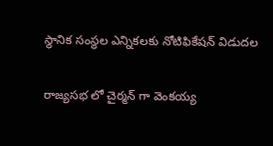స్థానిక సంస్థల ఎన్నికలకు నోటిఫికేషన్ విడుదల

రాజ్యసభ లో చైర్మన్ గా వెంకయ్య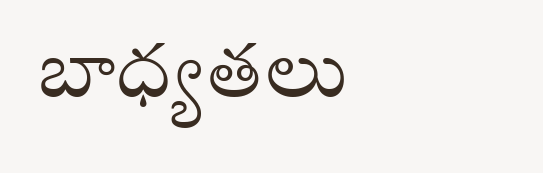బాధ్యతలు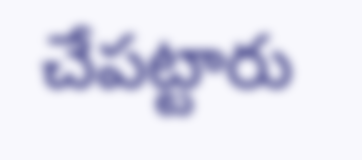చేపట్టారు